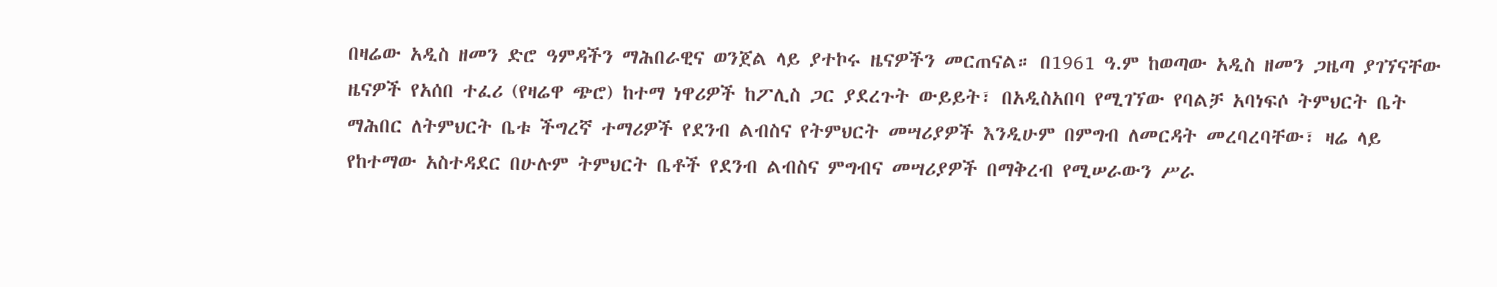በዛሬው አዲስ ዘመን ድሮ ዓምዳችን ማሕበራዊና ወንጀል ላይ ያተኮሩ ዜናዎችን መርጠናል። በ1961 ዓ.ም ከወጣው አዲስ ዘመን ጋዜጣ ያገኘናቸው ዜናዎች የአሰበ ተፈሪ (የዛሬዋ ጭሮ) ከተማ ነዋሪዎች ከፖሊስ ጋር ያደረጉት ውይይት፣ በአዲስአበባ የሚገኘው የባልቻ አባነፍሶ ትምህርት ቤት ማሕበር ለትምህርት ቤቱ ችግረኛ ተማሪዎች የደንብ ልብስና የትምህርት መሣሪያዎች እንዲሁም በምግብ ለመርዳት መረባረባቸው፣ ዛሬ ላይ የከተማው አስተዳደር በሁሉም ትምህርት ቤቶች የደንብ ልብስና ምግብና መሣሪያዎች በማቅረብ የሚሠራውን ሥራ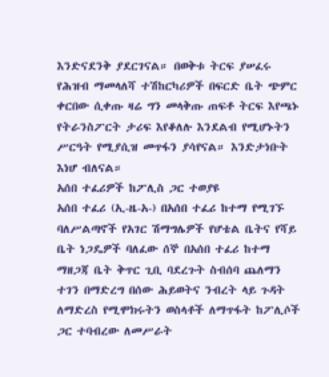እንድናደንቅ ያደርገናል። በወቅቱ ትርፍ ያሠፈሩ የሕዝብ ማመላለሻ ተሽከርካሪዎች በፍርድ ቤት ጭምር ቀርበው ሲቀጡ ዛሬ ግን መላቅጡ ጠፍቶ ትርፍ እየጫኑ የትራንስፖርት ታሪፍ እየቆለሉ እንደልብ የሚሆኑትን ሥርዓት የሚያሲዝ መጥፋን ያሳየናል። እንድታነቡት እነሆ ብለናል።
አሰበ ተፈሪዎች ከፖሊስ ጋር ተወያዩ
አሰበ ተፈሪ (ኢ-ዜ-አ-) በአሰበ ተፈሪ ከተማ የሚገኙ ባለሥልጣኖች የአገር ሽማግሌዎች የሆቴል ቤትና የሻይ ቤት ነጋዴዎች ባለፈው ሰኞ በአሰበ ተፈሪ ከተማ ማዘጋጃ ቤት ቅጥር ጊቢ ባደረጉት ስብሰባ ጨለማን ተገን በማድረግ በሰው ሕይወትና ንብረት ላይ ጉዳት ለማድረስ የሚሞክሩትን ወስላቶች ለማጥፋት ከፖሊሶች ጋር ተባብረው ለመሥራት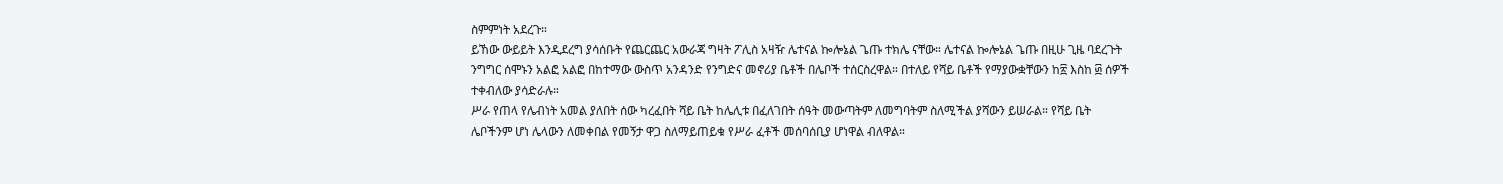ስምምነት አደረጉ።
ይኸው ውይይት እንዲደረግ ያሳሰቡት የጨርጨር አውራጃ ግዛት ፖሊስ አዛዥ ሌተናል ኰሎኔል ጌጡ ተክሌ ናቸው። ሌተናል ኰሎኔል ጌጡ በዚሁ ጊዜ ባደረጉት ንግግር ሰሞኑን አልፎ አልፎ በከተማው ውስጥ አንዳንድ የንግድና መኖሪያ ቤቶች በሌቦች ተሰርስረዋል። በተለይ የሻይ ቤቶች የማያውቋቸውን ከ፳ እስከ ፴ ሰዎች ተቀብለው ያሳድራሉ።
ሥራ የጠላ የሌብነት አመል ያለበት ሰው ካረፈበት ሻይ ቤት ከሌሊቱ በፈለገበት ሰዓት መውጣትም ለመግባትም ስለሚችል ያሻውን ይሠራል። የሻይ ቤት ሌቦችንም ሆነ ሌላውን ለመቀበል የመኝታ ዋጋ ስለማይጠይቁ የሥራ ፈቶች መሰባሰቢያ ሆነዋል ብለዋል።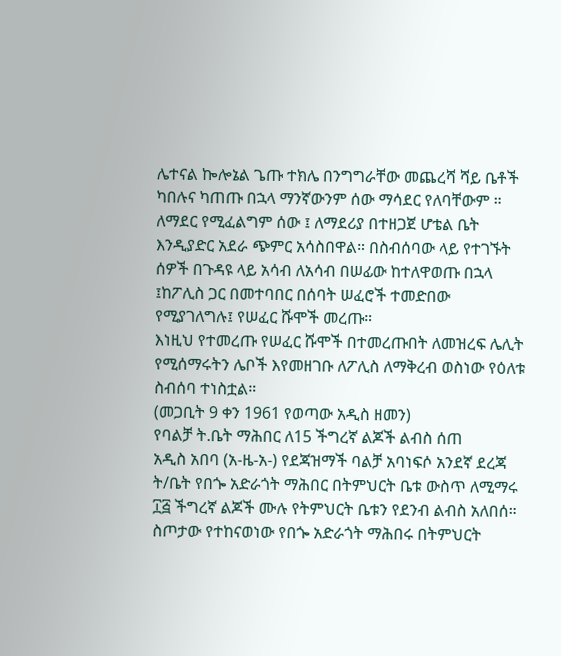ሌተናል ኰሎኔል ጌጡ ተክሌ በንግግራቸው መጨረሻ ሻይ ቤቶች ካበሉና ካጠጡ በኋላ ማንኛውንም ሰው ማሳደር የለባቸውም ። ለማደር የሚፈልግም ሰው ፤ ለማደሪያ በተዘጋጀ ሆቴል ቤት እንዲያድር አደራ ጭምር አሳስበዋል። በስብሰባው ላይ የተገኙት ሰዎች በጉዳዩ ላይ አሳብ ለአሳብ በሠፊው ከተለዋወጡ በኋላ ፤ከፖሊስ ጋር በመተባበር በሰባት ሠፈሮች ተመድበው የሚያገለግሉ፤ የሠፈር ሹሞች መረጡ።
እነዚህ የተመረጡ የሠፈር ሹሞች በተመረጡበት ለመዝረፍ ሌሊት የሚሰማሩትን ሌቦች እየመዘገቡ ለፖሊስ ለማቅረብ ወስነው የዕለቱ ስብሰባ ተነስቷል።
(መጋቢት 9 ቀን 1961 የወጣው አዲስ ዘመን)
የባልቻ ት.ቤት ማሕበር ለ15 ችግረኛ ልጆች ልብስ ሰጠ
አዲስ አበባ (አ-ዜ-አ-) የደጃዝማች ባልቻ አባነፍሶ አንደኛ ደረጃ ት/ቤት የበጐ አድራጎት ማሕበር በትምህርት ቤቱ ውስጥ ለሚማሩ ፲፭ ችግረኛ ልጆች ሙሉ የትምህርት ቤቱን የደንብ ልብስ አለበሰ።
ስጦታው የተከናወነው የበጐ አድራጎት ማሕበሩ በትምህርት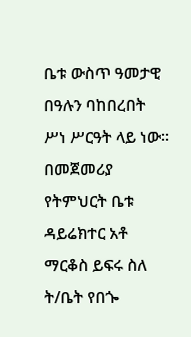ቤቱ ውስጥ ዓመታዊ በዓሉን ባከበረበት ሥነ ሥርዓት ላይ ነው።
በመጀመሪያ የትምህርት ቤቱ ዳይሬክተር አቶ ማርቆስ ይፍሩ ስለ ት/ቤት የበጐ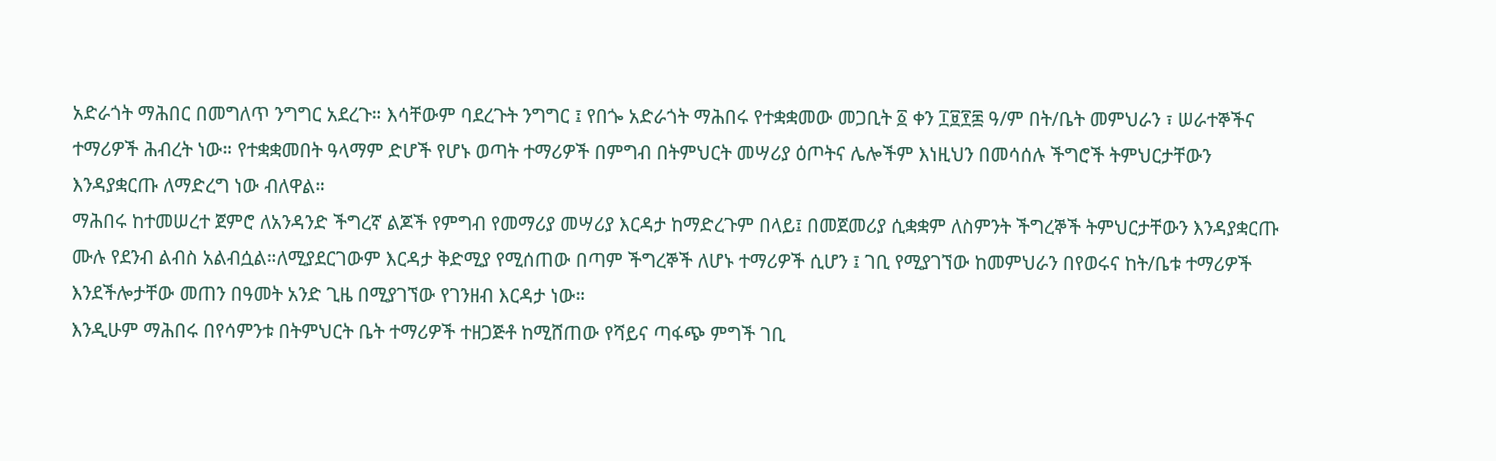አድራጎት ማሕበር በመግለጥ ንግግር አደረጉ። እሳቸውም ባደረጉት ንግግር ፤ የበጐ አድራጎት ማሕበሩ የተቋቋመው መጋቢት ፩ ቀን ፲፱፻፷ ዓ/ም በት/ቤት መምህራን ፣ ሠራተኞችና ተማሪዎች ሕብረት ነው። የተቋቋመበት ዓላማም ድሆች የሆኑ ወጣት ተማሪዎች በምግብ በትምህርት መሣሪያ ዕጦትና ሌሎችም እነዚህን በመሳሰሉ ችግሮች ትምህርታቸውን እንዳያቋርጡ ለማድረግ ነው ብለዋል።
ማሕበሩ ከተመሠረተ ጀምሮ ለአንዳንድ ችግረኛ ልጆች የምግብ የመማሪያ መሣሪያ እርዳታ ከማድረጉም በላይ፤ በመጀመሪያ ሲቋቋም ለስምንት ችግረኞች ትምህርታቸውን እንዳያቋርጡ ሙሉ የደንብ ልብስ አልብሷል።ለሚያደርገውም እርዳታ ቅድሚያ የሚሰጠው በጣም ችግረኞች ለሆኑ ተማሪዎች ሲሆን ፤ ገቢ የሚያገኘው ከመምህራን በየወሩና ከት/ቤቱ ተማሪዎች እንደችሎታቸው መጠን በዓመት አንድ ጊዜ በሚያገኘው የገንዘብ እርዳታ ነው።
እንዲሁም ማሕበሩ በየሳምንቱ በትምህርት ቤት ተማሪዎች ተዘጋጅቶ ከሚሸጠው የሻይና ጣፋጭ ምግች ገቢ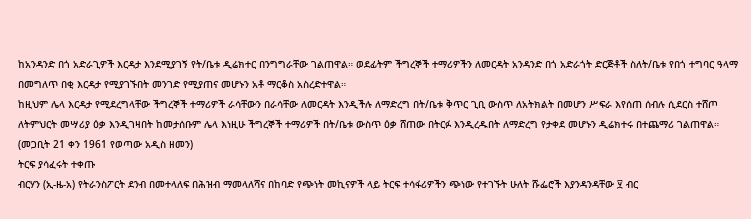ከአንዳንድ በጎ አድራጊዎች እርዳታ እንደሚያገኝ የት/ቤቱ ዲሬክተር በንግግራቸው ገልጠዋል። ወደፊትም ችግረኞች ተማሪዎችን ለመርዳት አንዳንድ በጎ አድራጎት ድርጅቶች ስለት/ቤቱ የበጎ ተግባር ዓላማ በመግለጥ በቂ እርዳታ የሚያገኙበት መንገድ የሚያጠና መሆኑን አቶ ማርቆስ አስረድተዋል።
ከዚህም ሌላ እርዳታ የሚደረግላቸው ችግረኞች ተማሪዎች ራሳቸውን በራሳቸው ለመርዳት እንዲችሉ ለማድረግ በት/ቤቱ ቅጥር ጊቢ ውስጥ ለአትክልት በመሆን ሥፍራ እየሰጠ ሰብሉ ሲደርስ ተሸጦ ለትምህርት መሣሪያ ዕቃ እንዲገዛበት ከመታሰቡም ሌላ እነዚሁ ችግረኞች ተማሪዎች በት/ቤቱ ውስጥ ዕቃ ሸጠው በትርፉ እንዲረዱበት ለማድረግ የታቀደ መሆኑን ዲሬክተሩ በተጨማሪ ገልጠዋል።
(መጋቢት 21 ቀን 1961 የወጣው አዲስ ዘመን)
ትርፍ ያሳፈሩት ተቀጡ
ብርሃን (ኢ-ዜ-አ) የትራንስፖርት ደንብ በመተላለፍ በሕዝብ ማመላለሻና በከባድ የጭነት መኪናዎች ላይ ትርፍ ተሳፋሪዎችን ጭነው የተገኙት ሁለት ሹፌሮች እያንዳንዳቸው ፶ ብር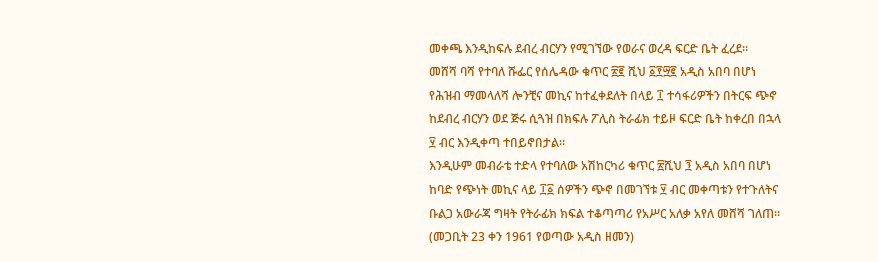መቀጫ እንዲከፍሉ ደብረ ብርሃን የሚገኘው የወራና ወረዳ ፍርድ ቤት ፈረደ።
መሸሻ ባሻ የተባለ ሹፌር የሰሌዳው ቁጥር ፳፪ ሺህ ፩፻፵፪ አዲስ አበባ በሆነ የሕዝብ ማመላለሻ ሎንቺና መኪና ከተፈቀደለት በላይ ፲ ተሳፋሪዎችን በትርፍ ጭኖ ከደብረ ብርሃን ወደ ጅሩ ሲጓዝ በክፍሉ ፖሊስ ትራፊክ ተይዞ ፍርድ ቤት ከቀረበ በኋላ ፶ ብር እንዲቀጣ ተበይኖበታል።
እንዲሁም መብራቴ ተድላ የተባለው አሽከርካሪ ቁጥር ፳ሺህ ፺ አዲስ አበባ በሆነ ከባድ የጭነት መኪና ላይ ፲፩ ሰዎችን ጭኖ በመገኘቱ ፶ ብር መቀጣቱን የተጉለትና ቡልጋ አውራጃ ግዛት የትራፊክ ክፍል ተቆጣጣሪ የአሥር አለቃ አየለ መሸሻ ገለጠ።
(መጋቢት 23 ቀን 1961 የወጣው አዲስ ዘመን)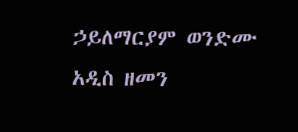ኃይለማርያም ወንድሙ
አዲስ ዘመን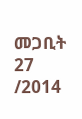መጋቢት 27 /2014